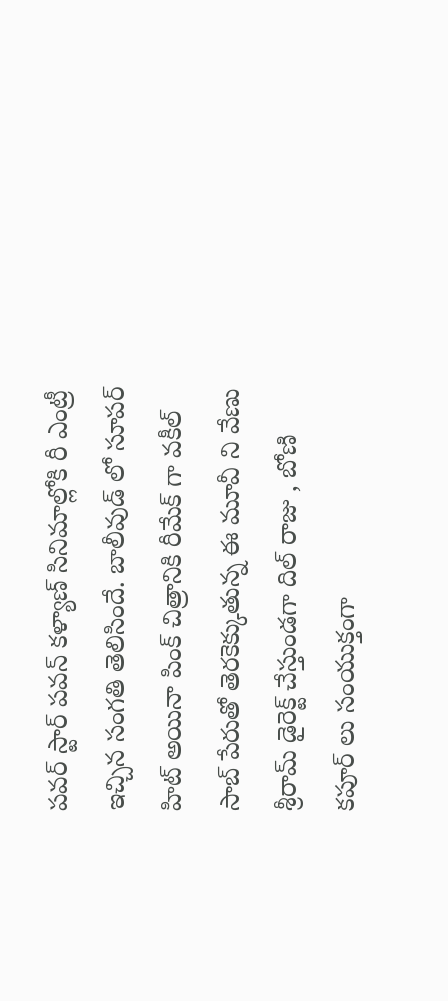పవర్ స్టార్ పవన్ కళ్యాణ్ సినిమాల్లోకి రీ ఎంట్రీ ఇచ్చిన సంగతి తెలిసిందే. బాలీవుడ్ లో సూపర్ హిట్ అయినా పింక్ చిత్రానికి రీమేక్ గా వకీల్ సాబ్ పేరుతో తెరకెక్కుతున్న ఈ మూవీ ని వేణు శ్రీరామ్ డైరెక్ట్ చేస్తుండగా దిల్ రాజు , బోణి కపూర్ లు సంయుక్తంగా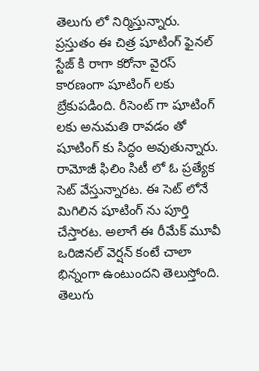తెలుగు లో నిర్మిస్తున్నారు.
ప్రస్తుతం ఈ చిత్ర షూటింగ్ ఫైనల్ స్టేజ్ కి రాగా కరోనా వైరస్ కారణంగా షూటింగ్ లకు బ్రేకుపడింది. రీసెంట్ గా షూటింగ్ లకు అనుమతి రావడం తో షూటింగ్ కు సిద్ధం అవుతున్నారు. రామోజీ ఫిలిం సిటీ లో ఓ ప్రత్యేక సెట్ వేస్తున్నారట. ఈ సెట్ లోనే మిగిలిన షూటింగ్ ను పూర్తి చేస్తారట. అలాగే ఈ రీమేక్ మూవీ ఒరిజినల్ వెర్షన్ కంటే చాలా భిన్నంగా ఉంటుందని తెలుస్తోంది. తెలుగు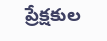ప్రేక్షకుల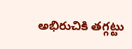అభిరుచికి తగ్గట్టు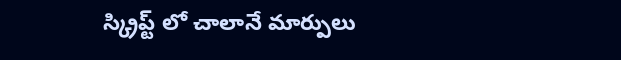స్క్రిప్ట్ లో చాలానే మార్పులు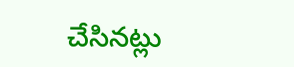చేసినట్లు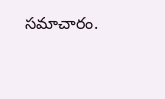సమాచారం.